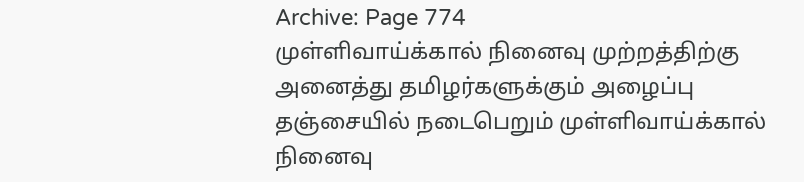Archive: Page 774
முள்ளிவாய்க்கால் நினைவு முற்றத்திற்கு அனைத்து தமிழர்களுக்கும் அழைப்பு
தஞ்சையில் நடைபெறும் முள்ளிவாய்க்கால் நினைவு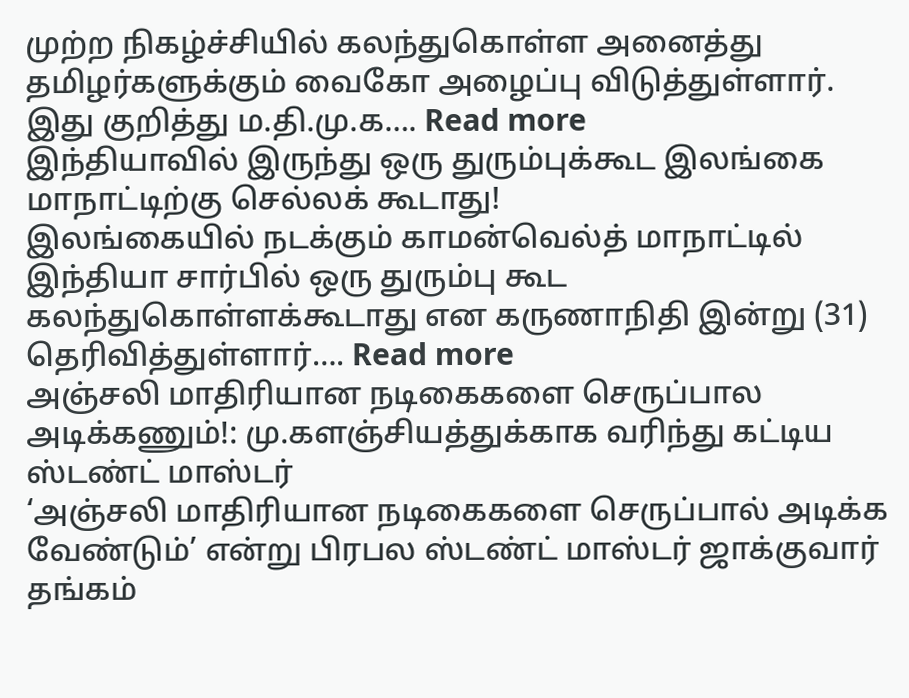முற்ற நிகழ்ச்சியில் கலந்துகொள்ள அனைத்து தமிழர்களுக்கும் வைகோ அழைப்பு விடுத்துள்ளார். இது குறித்து ம.தி.மு.க…. Read more
இந்தியாவில் இருந்து ஒரு துரும்புக்கூட இலங்கை மாநாட்டிற்கு செல்லக் கூடாது!
இலங்கையில் நடக்கும் காமன்வெல்த் மாநாட்டில் இந்தியா சார்பில் ஒரு துரும்பு கூட கலந்துகொள்ளக்கூடாது என கருணாநிதி இன்று (31) தெரிவித்துள்ளார்…. Read more
அஞ்சலி மாதிரியான நடிகைகளை செருப்பால அடிக்கணும்!: மு.களஞ்சியத்துக்காக வரிந்து கட்டிய ஸ்டண்ட் மாஸ்டர்
‘அஞ்சலி மாதிரியான நடிகைகளை செருப்பால் அடிக்க வேண்டும்’ என்று பிரபல ஸ்டண்ட் மாஸ்டர் ஜாக்குவார் தங்கம்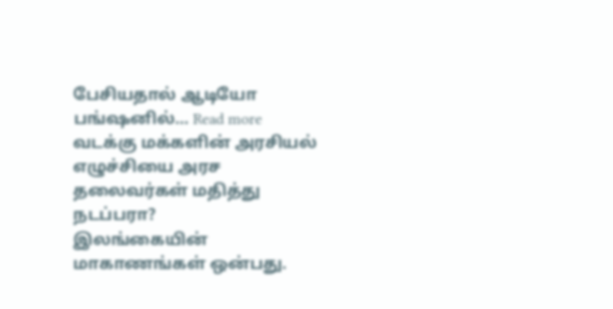பேசியதால் ஆடியோ பங்ஷனில்… Read more
வடக்கு மக்களின் அரசியல் எழுச்சியை அரச தலைவர்கள் மதித்து நடப்பரா?
இலங்கையின் மாகாணங்கள் ஒன்பது.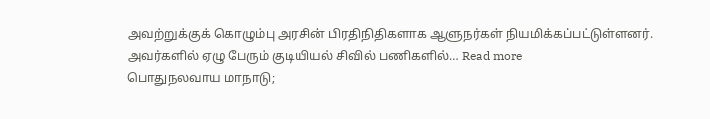அவற்றுக்குக் கொழும்பு அரசின் பிரதிநிதிகளாக ஆளுநர்கள் நியமிக்கப்பட்டுள்ளனர். அவர்களில் ஏழு பேரும் குடியியல் சிவில் பணிகளில்… Read more
பொதுநலவாய மாநாடு;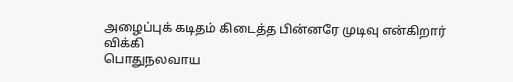அழைப்புக் கடிதம் கிடைத்த பின்னரே முடிவு என்கிறார் விக்கி
பொதுநலவாய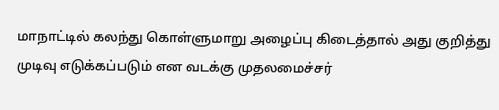மாநாட்டில் கலந்து கொள்ளுமாறு அழைப்பு கிடைத்தால் அது குறித்து முடிவு எடுக்கப்படும் என வடக்கு முதலமைச்சர்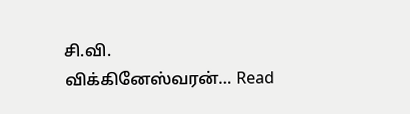சி.வி. விக்கினேஸ்வரன்… Read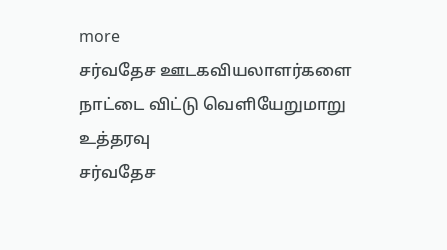more
சர்வதேச ஊடகவியலாளர்களை நாட்டை விட்டு வெளியேறுமாறு உத்தரவு
சர்வதேச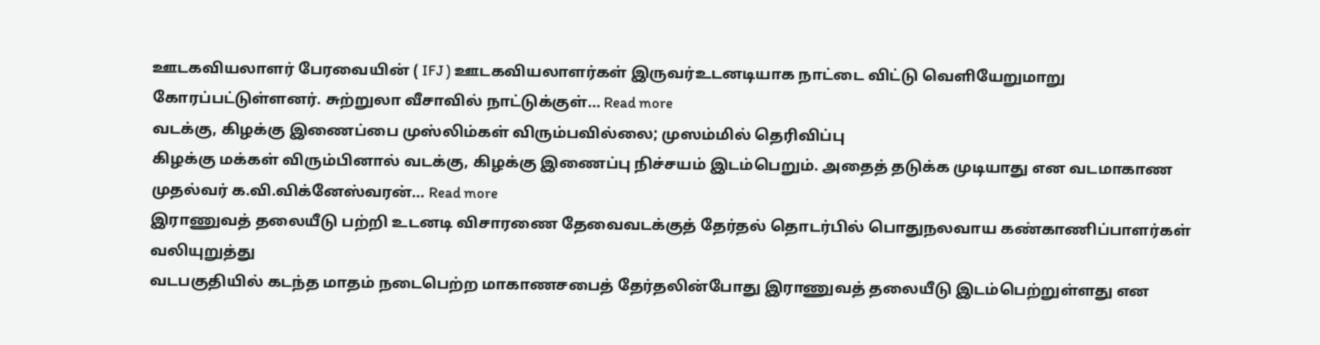ஊடகவியலாளர் பேரவையின் ( IFJ ) ஊடகவியலாளர்கள் இருவர்உடனடியாக நாட்டை விட்டு வெளியேறுமாறு கோரப்பட்டுள்ளனர். சுற்றுலா வீசாவில் நாட்டுக்குள்… Read more
வடக்கு, கிழக்கு இணைப்பை முஸ்லிம்கள் விரும்பவில்லை; முஸம்மில் தெரிவிப்பு
கிழக்கு மக்கள் விரும்பினால் வடக்கு, கிழக்கு இணைப்பு நிச்சயம் இடம்பெறும். அதைத் தடுக்க முடியாது என வடமாகாண முதல்வர் க.வி.விக்னேஸ்வரன்… Read more
இராணுவத் தலையீடு பற்றி உடனடி விசாரணை தேவைவடக்குத் தேர்தல் தொடர்பில் பொதுநலவாய கண்காணிப்பாளர்கள் வலியுறுத்து
வடபகுதியில் கடந்த மாதம் நடைபெற்ற மாகாணசபைத் தேர்தலின்போது இராணுவத் தலையீடு இடம்பெற்றுள்ளது என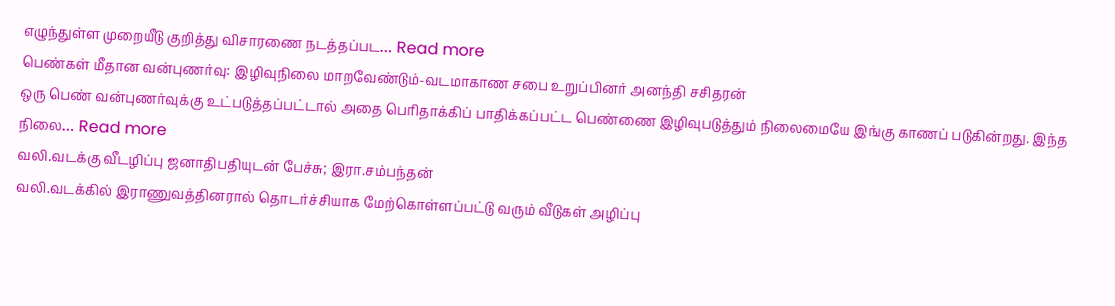எழுந்துள்ள முறையீடு குறித்து விசாரணை நடத்தப்பட… Read more
பெண்கள் மீதான வன்புணர்வு: இழிவுநிலை மாறவேண்டும்-வடமாகாண சபை உறுப்பினர் அனந்தி சசிதரன்
ஒரு பெண் வன்புணர்வுக்கு உட்படுத்தப்பட்டால் அதை பெரிதாக்கிப் பாதிக்கப்பட்ட பெண்ணை இழிவுபடுத்தும் நிலைமையே இங்கு காணப் படுகின்றது. இந்த நிலை… Read more
வலி.வடக்கு வீடழிப்பு ஜனாதிபதியுடன் பேச்சு; இரா.சம்பந்தன்
வலி.வடக்கில் இராணுவத்தினரால் தொடர்ச்சியாக மேற்கொள்ளப்பட்டு வரும் வீடுகள் அழிப்பு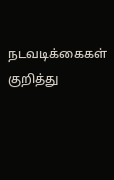நடவடிக்கைகள் குறித்து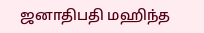ஜனாதிபதி மஹிந்த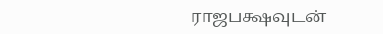ராஜபக்ஷவுடன்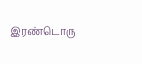இரண்டொரு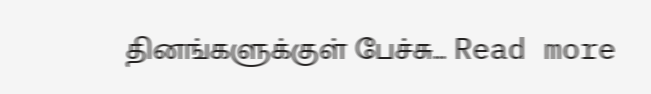தினங்களுக்குள் பேச்சு… Read more